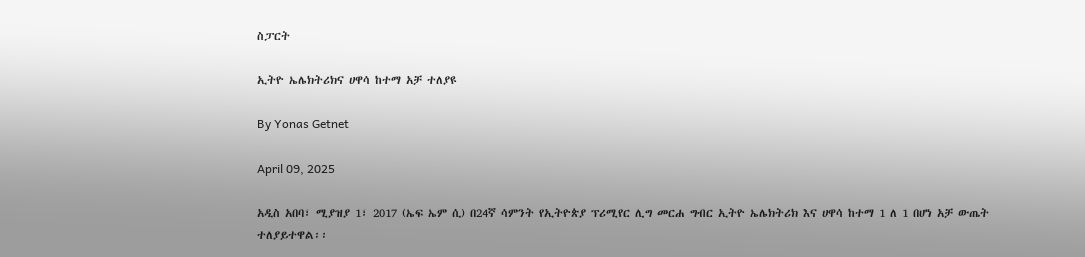ስፓርት

ኢትዮ ኤሌክትሪክና ሀዋሳ ከተማ አቻ ተለያዩ

By Yonas Getnet

April 09, 2025

አዲስ አበባ፣ ሚያዝያ 1፣ 2017 (ኤፍ ኤም ሲ) በ24ኛ ሳምንት የኢትዮጵያ ፕሪሚየር ሊግ መርሐ ግብር ኢትዮ ኤሌክትሪክ እና ሀዋሳ ከተማ 1 ለ 1 በሆነ አቻ ውጤት ተለያይተዋል፡፡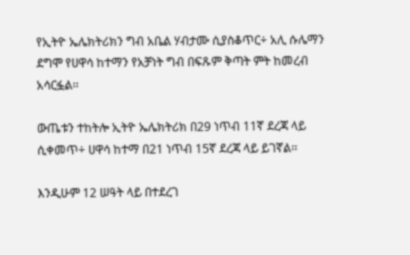የኢትዮ ኤሌክትሪክን ግብ አቤል ሃብታሙ ሲያስቆጥር÷ አሊ ሱሌማን ደግሞ የሀዋሳ ከተማን የአቻነት ግብ በፍጹም ቅጣት ምት ከመረብ አሳርፏል፡፡

ውጤቱን ተከትሎ ኢትዮ ኤሌክትሪክ በ29 ነጥብ 11ኛ ደረጃ ላይ ሲቀመጥ÷ ሀዋሳ ከተማ በ21 ነጥብ 15ኛ ደረጃ ላይ ይገኛል፡፡

እንዲሁም 12 ሠዓት ላይ በተደረገ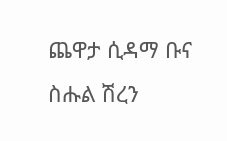ጨዋታ ሲዳማ ቡና ስሑል ሽረን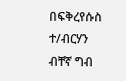በፍቅረየሱስ ተ/ብርሃን ብቸኛ ግብ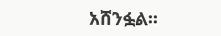አሸንፏል፡፡